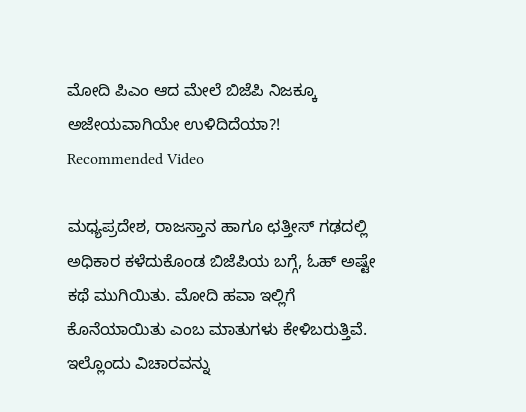ಮೋದಿ ಪಿಎಂ ಆದ ಮೇಲೆ ಬಿಜೆಪಿ ನಿಜಕ್ಕೂ ಅಜೇಯವಾಗಿಯೇ ಉಳಿದಿದೆಯಾ?!
Recommended Video

ಮಧ್ಯಪ್ರದೇಶ, ರಾಜಸ್ತಾನ ಹಾಗೂ ಛತ್ತೀಸ್ ಗಢದಲ್ಲಿ ಅಧಿಕಾರ ಕಳೆದುಕೊಂಡ ಬಿಜೆಪಿಯ ಬಗ್ಗೆ, ಓಹ್ ಅಷ್ಟೇ ಕಥೆ ಮುಗಿಯಿತು. ಮೋದಿ ಹವಾ ಇಲ್ಲಿಗೆ ಕೊನೆಯಾಯಿತು ಎಂಬ ಮಾತುಗಳು ಕೇಳಿಬರುತ್ತಿವೆ. ಇಲ್ಲೊಂದು ವಿಚಾರವನ್ನು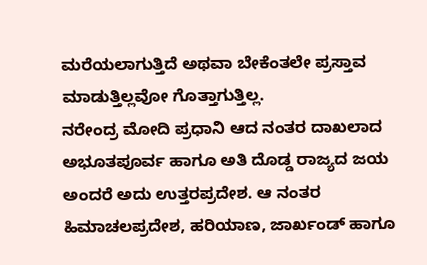ಮರೆಯಲಾಗುತ್ತಿದೆ ಅಥವಾ ಬೇಕೆಂತಲೇ ಪ್ರಸ್ತಾವ ಮಾಡುತ್ತಿಲ್ಲವೋ ಗೊತ್ತಾಗುತ್ತಿಲ್ಲ.
ನರೇಂದ್ರ ಮೋದಿ ಪ್ರಧಾನಿ ಆದ ನಂತರ ದಾಖಲಾದ ಅಭೂತಪೂರ್ವ ಹಾಗೂ ಅತಿ ದೊಡ್ಡ ರಾಜ್ಯದ ಜಯ ಅಂದರೆ ಅದು ಉತ್ತರಪ್ರದೇಶ. ಆ ನಂತರ ಹಿಮಾಚಲಪ್ರದೇಶ, ಹರಿಯಾಣ, ಜಾರ್ಖಂಡ್ ಹಾಗೂ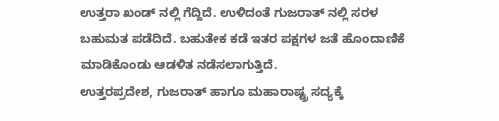ಉತ್ತರಾ ಖಂಡ್ ನಲ್ಲಿ ಗೆದ್ದಿದೆ. ಉಳಿದಂತೆ ಗುಜರಾತ್ ನಲ್ಲಿ ಸರಳ ಬಹುಮತ ಪಡೆದಿದೆ. ಬಹುತೇಕ ಕಡೆ ಇತರ ಪಕ್ಷಗಳ ಜತೆ ಹೊಂದಾಣಿಕೆ ಮಾಡಿಕೊಂಡು ಆಡಳಿತ ನಡೆಸಲಾಗುತ್ತಿದೆ.
ಉತ್ತರಪ್ರದೇಶ, ಗುಜರಾತ್ ಹಾಗೂ ಮಹಾರಾಷ್ಟ್ರ ಸದ್ಯಕ್ಕೆ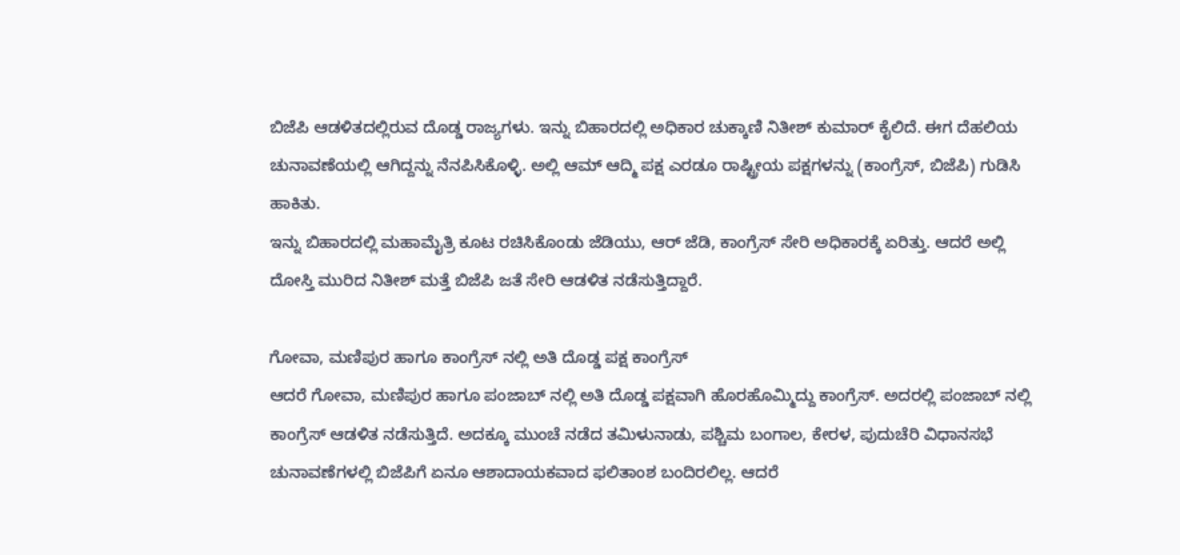ಬಿಜೆಪಿ ಆಡಳಿತದಲ್ಲಿರುವ ದೊಡ್ಡ ರಾಜ್ಯಗಳು. ಇನ್ನು ಬಿಹಾರದಲ್ಲಿ ಅಧಿಕಾರ ಚುಕ್ಕಾಣಿ ನಿತೀಶ್ ಕುಮಾರ್ ಕೈಲಿದೆ. ಈಗ ದೆಹಲಿಯ ಚುನಾವಣೆಯಲ್ಲಿ ಆಗಿದ್ದನ್ನು ನೆನಪಿಸಿಕೊಳ್ಳಿ. ಅಲ್ಲಿ ಆಮ್ ಆದ್ಮಿ ಪಕ್ಷ ಎರಡೂ ರಾಷ್ಟ್ರೀಯ ಪಕ್ಷಗಳನ್ನು (ಕಾಂಗ್ರೆಸ್, ಬಿಜೆಪಿ) ಗುಡಿಸಿ ಹಾಕಿತು.
ಇನ್ನು ಬಿಹಾರದಲ್ಲಿ ಮಹಾಮೈತ್ರಿ ಕೂಟ ರಚಿಸಿಕೊಂಡು ಜೆಡಿಯು, ಆರ್ ಜೆಡಿ, ಕಾಂಗ್ರೆಸ್ ಸೇರಿ ಅಧಿಕಾರಕ್ಕೆ ಏರಿತ್ತು. ಆದರೆ ಅಲ್ಲಿ ದೋಸ್ತಿ ಮುರಿದ ನಿತೀಶ್ ಮತ್ತೆ ಬಿಜೆಪಿ ಜತೆ ಸೇರಿ ಆಡಳಿತ ನಡೆಸುತ್ತಿದ್ದಾರೆ.

ಗೋವಾ, ಮಣಿಪುರ ಹಾಗೂ ಕಾಂಗ್ರೆಸ್ ನಲ್ಲಿ ಅತಿ ದೊಡ್ಡ ಪಕ್ಷ ಕಾಂಗ್ರೆಸ್
ಆದರೆ ಗೋವಾ, ಮಣಿಪುರ ಹಾಗೂ ಪಂಜಾಬ್ ನಲ್ಲಿ ಅತಿ ದೊಡ್ಡ ಪಕ್ಷವಾಗಿ ಹೊರಹೊಮ್ಮಿದ್ದು ಕಾಂಗ್ರೆಸ್. ಅದರಲ್ಲಿ ಪಂಜಾಬ್ ನಲ್ಲಿ ಕಾಂಗ್ರೆಸ್ ಆಡಳಿತ ನಡೆಸುತ್ತಿದೆ. ಅದಕ್ಕೂ ಮುಂಚೆ ನಡೆದ ತಮಿಳುನಾಡು, ಪಶ್ಚಿಮ ಬಂಗಾಲ, ಕೇರಳ, ಪುದುಚೆರಿ ವಿಧಾನಸಭೆ ಚುನಾವಣೆಗಳಲ್ಲಿ ಬಿಜೆಪಿಗೆ ಏನೂ ಆಶಾದಾಯಕವಾದ ಫಲಿತಾಂಶ ಬಂದಿರಲಿಲ್ಲ. ಆದರೆ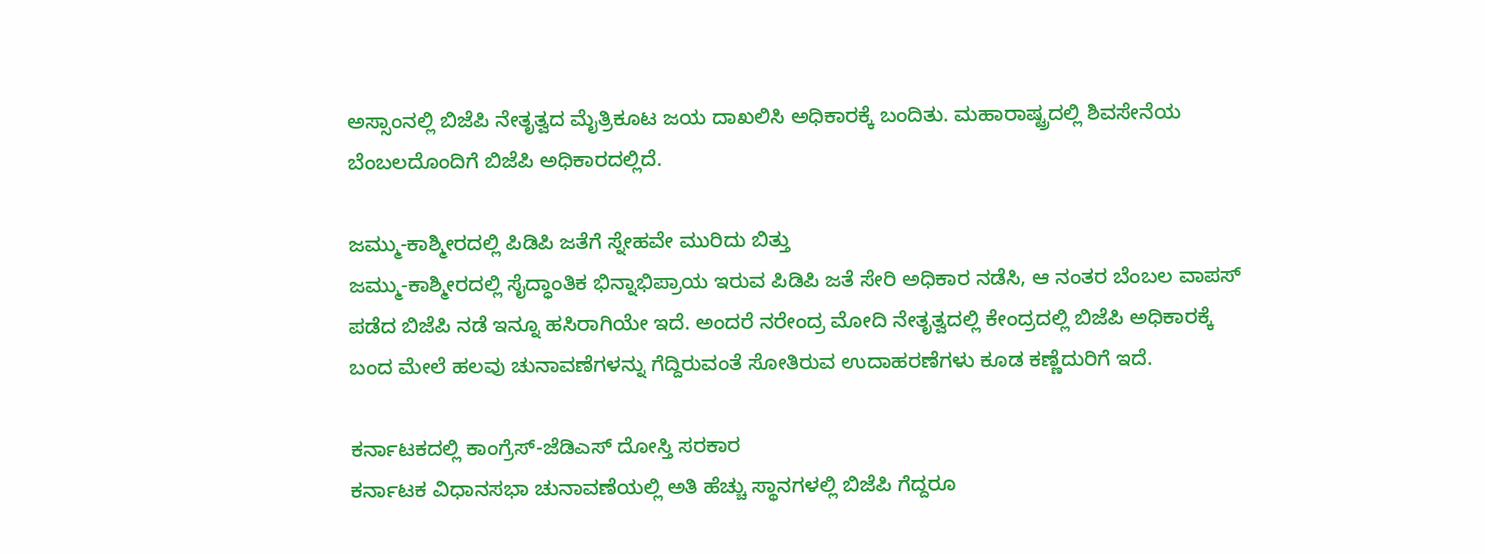ಅಸ್ಸಾಂನಲ್ಲಿ ಬಿಜೆಪಿ ನೇತೃತ್ವದ ಮೈತ್ರಿಕೂಟ ಜಯ ದಾಖಲಿಸಿ ಅಧಿಕಾರಕ್ಕೆ ಬಂದಿತು. ಮಹಾರಾಷ್ಟ್ರದಲ್ಲಿ ಶಿವಸೇನೆಯ ಬೆಂಬಲದೊಂದಿಗೆ ಬಿಜೆಪಿ ಅಧಿಕಾರದಲ್ಲಿದೆ.

ಜಮ್ಮು-ಕಾಶ್ಮೀರದಲ್ಲಿ ಪಿಡಿಪಿ ಜತೆಗೆ ಸ್ನೇಹವೇ ಮುರಿದು ಬಿತ್ತು
ಜಮ್ಮು-ಕಾಶ್ಮೀರದಲ್ಲಿ ಸೈದ್ಧಾಂತಿಕ ಭಿನ್ನಾಭಿಪ್ರಾಯ ಇರುವ ಪಿಡಿಪಿ ಜತೆ ಸೇರಿ ಅಧಿಕಾರ ನಡೆಸಿ, ಆ ನಂತರ ಬೆಂಬಲ ವಾಪಸ್ ಪಡೆದ ಬಿಜೆಪಿ ನಡೆ ಇನ್ನೂ ಹಸಿರಾಗಿಯೇ ಇದೆ. ಅಂದರೆ ನರೇಂದ್ರ ಮೋದಿ ನೇತೃತ್ವದಲ್ಲಿ ಕೇಂದ್ರದಲ್ಲಿ ಬಿಜೆಪಿ ಅಧಿಕಾರಕ್ಕೆ ಬಂದ ಮೇಲೆ ಹಲವು ಚುನಾವಣೆಗಳನ್ನು ಗೆದ್ದಿರುವಂತೆ ಸೋತಿರುವ ಉದಾಹರಣೆಗಳು ಕೂಡ ಕಣ್ಣೆದುರಿಗೆ ಇದೆ.

ಕರ್ನಾಟಕದಲ್ಲಿ ಕಾಂಗ್ರೆಸ್-ಜೆಡಿಎಸ್ ದೋಸ್ತಿ ಸರಕಾರ
ಕರ್ನಾಟಕ ವಿಧಾನಸಭಾ ಚುನಾವಣೆಯಲ್ಲಿ ಅತಿ ಹೆಚ್ಚು ಸ್ಥಾನಗಳಲ್ಲಿ ಬಿಜೆಪಿ ಗೆದ್ದರೂ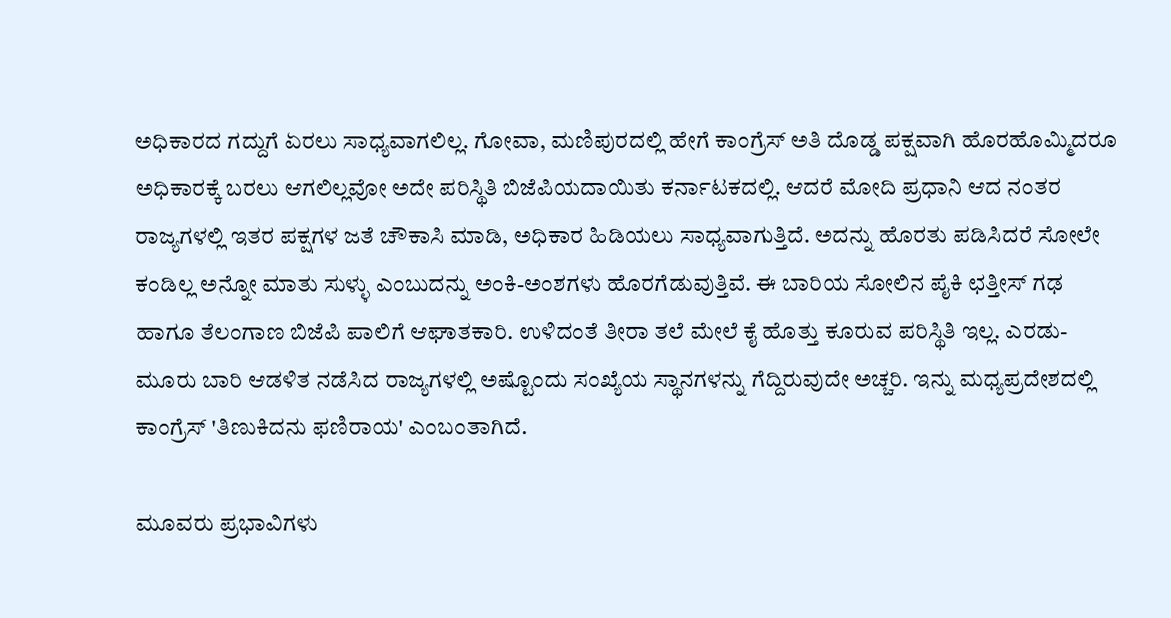ಅಧಿಕಾರದ ಗದ್ದುಗೆ ಏರಲು ಸಾಧ್ಯವಾಗಲಿಲ್ಲ. ಗೋವಾ, ಮಣಿಪುರದಲ್ಲಿ ಹೇಗೆ ಕಾಂಗ್ರೆಸ್ ಅತಿ ದೊಡ್ಡ ಪಕ್ಷವಾಗಿ ಹೊರಹೊಮ್ಮಿದರೂ ಅಧಿಕಾರಕ್ಕೆ ಬರಲು ಆಗಲಿಲ್ಲವೋ ಅದೇ ಪರಿಸ್ಥಿತಿ ಬಿಜೆಪಿಯದಾಯಿತು ಕರ್ನಾಟಕದಲ್ಲಿ. ಆದರೆ ಮೋದಿ ಪ್ರಧಾನಿ ಆದ ನಂತರ ರಾಜ್ಯಗಳಲ್ಲಿ ಇತರ ಪಕ್ಷಗಳ ಜತೆ ಚೌಕಾಸಿ ಮಾಡಿ, ಅಧಿಕಾರ ಹಿಡಿಯಲು ಸಾಧ್ಯವಾಗುತ್ತಿದೆ. ಅದನ್ನು ಹೊರತು ಪಡಿಸಿದರೆ ಸೋಲೇ ಕಂಡಿಲ್ಲ ಅನ್ನೋ ಮಾತು ಸುಳ್ಳು ಎಂಬುದನ್ನು ಅಂಕಿ-ಅಂಶಗಳು ಹೊರಗೆಡುವುತ್ತಿವೆ. ಈ ಬಾರಿಯ ಸೋಲಿನ ಪೈಕಿ ಛತ್ತೀಸ್ ಗಢ ಹಾಗೂ ತೆಲಂಗಾಣ ಬಿಜೆಪಿ ಪಾಲಿಗೆ ಆಘಾತಕಾರಿ. ಉಳಿದಂತೆ ತೀರಾ ತಲೆ ಮೇಲೆ ಕೈ ಹೊತ್ತು ಕೂರುವ ಪರಿಸ್ಥಿತಿ ಇಲ್ಲ. ಎರಡು-ಮೂರು ಬಾರಿ ಆಡಳಿತ ನಡೆಸಿದ ರಾಜ್ಯಗಳಲ್ಲಿ ಅಷ್ಟೊಂದು ಸಂಖ್ಯೆಯ ಸ್ಥಾನಗಳನ್ನು ಗೆದ್ದಿರುವುದೇ ಅಚ್ಚರಿ. ಇನ್ನು ಮಧ್ಯಪ್ರದೇಶದಲ್ಲಿ ಕಾಂಗ್ರೆಸ್ 'ತಿಣುಕಿದನು ಫಣಿರಾಯ' ಎಂಬಂತಾಗಿದೆ.

ಮೂವರು ಪ್ರಭಾವಿಗಳು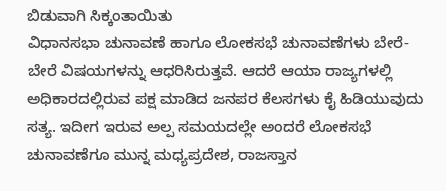ಬಿಡುವಾಗಿ ಸಿಕ್ಕಂತಾಯಿತು
ವಿಧಾನಸಭಾ ಚುನಾವಣೆ ಹಾಗೂ ಲೋಕಸಭೆ ಚುನಾವಣೆಗಳು ಬೇರೆ-ಬೇರೆ ವಿಷಯಗಳನ್ನು ಆಧರಿಸಿರುತ್ತವೆ. ಆದರೆ ಆಯಾ ರಾಜ್ಯಗಳಲ್ಲಿ ಅಧಿಕಾರದಲ್ಲಿರುವ ಪಕ್ಷ ಮಾಡಿದ ಜನಪರ ಕೆಲಸಗಳು ಕೈ ಹಿಡಿಯುವುದು ಸತ್ಯ. ಇದೀಗ ಇರುವ ಅಲ್ಪ ಸಮಯದಲ್ಲೇ ಅಂದರೆ ಲೋಕಸಭೆ ಚುನಾವಣೆಗೂ ಮುನ್ನ ಮಧ್ಯಪ್ರದೇಶ, ರಾಜಸ್ತಾನ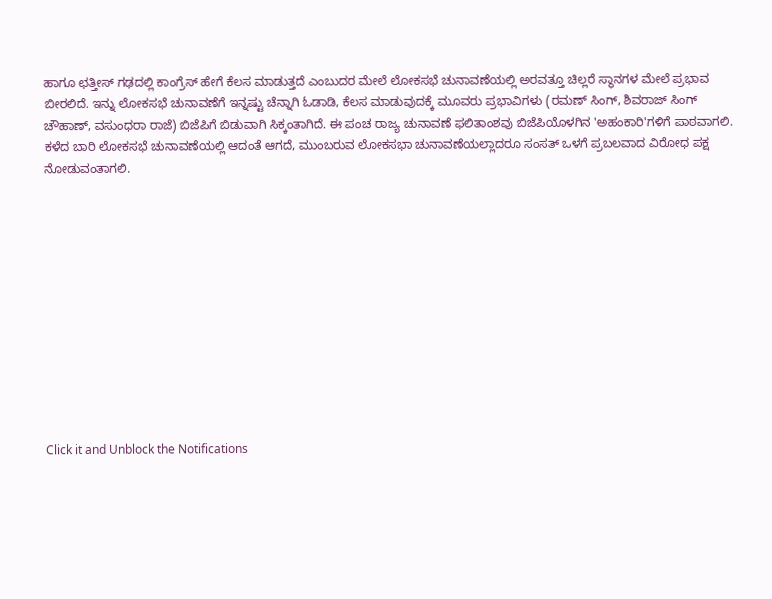ಹಾಗೂ ಛತ್ತೀಸ್ ಗಢದಲ್ಲಿ ಕಾಂಗ್ರೆಸ್ ಹೇಗೆ ಕೆಲಸ ಮಾಡುತ್ತದೆ ಎಂಬುದರ ಮೇಲೆ ಲೋಕಸಭೆ ಚುನಾವಣೆಯಲ್ಲಿ ಅರವತ್ತೂ ಚಿಲ್ಲರೆ ಸ್ಥಾನಗಳ ಮೇಲೆ ಪ್ರಭಾವ ಬೀರಲಿದೆ. ಇನ್ನು ಲೋಕಸಭೆ ಚುನಾವಣೆಗೆ ಇನ್ನಷ್ಟು ಚೆನ್ನಾಗಿ ಓಡಾಡಿ, ಕೆಲಸ ಮಾಡುವುದಕ್ಕೆ ಮೂವರು ಪ್ರಭಾವಿಗಳು (ರಮಣ್ ಸಿಂಗ್, ಶಿವರಾಜ್ ಸಿಂಗ್ ಚೌಹಾಣ್, ವಸುಂಧರಾ ರಾಜೆ) ಬಿಜೆಪಿಗೆ ಬಿಡುವಾಗಿ ಸಿಕ್ಕಂತಾಗಿದೆ. ಈ ಪಂಚ ರಾಜ್ಯ ಚುನಾವಣೆ ಫಲಿತಾಂಶವು ಬಿಜೆಪಿಯೊಳಗಿನ 'ಅಹಂಕಾರಿ'ಗಳಿಗೆ ಪಾಠವಾಗಲಿ. ಕಳೆದ ಬಾರಿ ಲೋಕಸಭೆ ಚುನಾವಣೆಯಲ್ಲಿ ಆದಂತೆ ಆಗದೆ, ಮುಂಬರುವ ಲೋಕಸಭಾ ಚುನಾವಣೆಯಲ್ಲಾದರೂ ಸಂಸತ್ ಒಳಗೆ ಪ್ರಬಲವಾದ ವಿರೋಧ ಪಕ್ಷ ನೋಡುವಂತಾಗಲಿ.












Click it and Unblock the Notifications